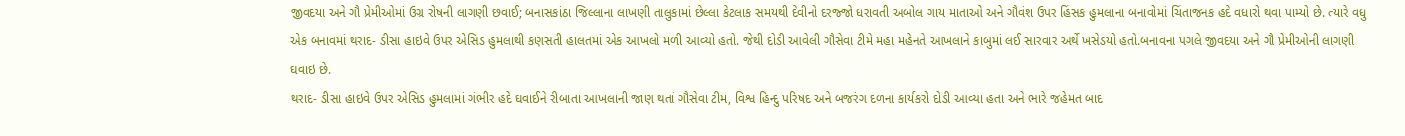જીવદયા અને ગૌ પ્રેમીઓમાં ઉગ્ર રોષની લાગણી છવાઈ; બનાસકાંઠા જિલ્લાના લાખણી તાલુકામાં છેલ્લા કેટલાક સમયથી દેવીનો દરજ્જો ધરાવતી અબોલ ગાય માતાઓ અને ગૌવંશ ઉપર હિંસક હુમલાના બનાવોમાં ચિંતાજનક હદે વધારો થવા પામ્યો છે. ત્યારે વધુ એક બનાવમાં થરાદ- ડીસા હાઇવે ઉપર એસિડ હુમલાથી કણસતી હાલતમાં એક આખલો મળી આવ્યો હતો. જેથી દોડી આવેલી ગૌસેવા ટીમે મહા મહેનતે આખલાને કાબુમાં લઈ સારવાર અર્થે ખસેડયો હતો.બનાવના પગલે જીવદયા અને ગૌ પ્રેમીઓની લાગણી ઘવાઇ છે.
થરાદ- ડીસા હાઇવે ઉપર એસિડ હુમલામાં ગંભીર હદે ઘવાઈને રીબાતા આખલાની જાણ થતાં ગૌસેવા ટીમ, વિશ્વ હિન્દુ પરિષદ અને બજરંગ દળના કાર્યકરો દોડી આવ્યા હતા અને ભારે જહેમત બાદ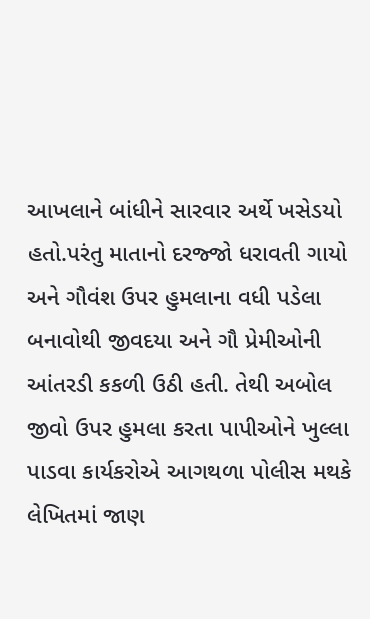આખલાને બાંધીને સારવાર અર્થે ખસેડયો હતો.પરંતુ માતાનો દરજ્જો ધરાવતી ગાયો અને ગૌવંશ ઉપર હુમલાના વધી પડેલા બનાવોથી જીવદયા અને ગૌ પ્રેમીઓની આંતરડી કકળી ઉઠી હતી. તેથી અબોલ જીવો ઉપર હુમલા કરતા પાપીઓને ખુલ્લા પાડવા કાર્યકરોએ આગથળા પોલીસ મથકે લેખિતમાં જાણ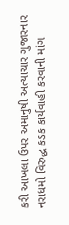કરી આખલા ઉપર અમાનુષી અત્યાચાર ગુજારનાર નરાધમો વિરુદ્ધ કડક કાર્યવાહી કરવાની માંગ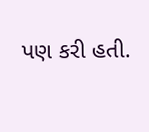પણ કરી હતી.